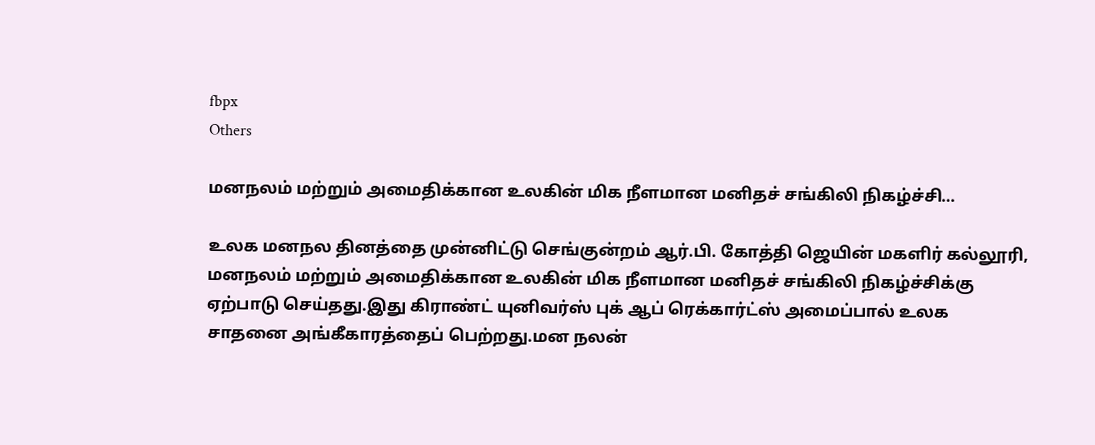fbpx
Others

மனநலம் மற்றும் அமைதிக்கான உலகின் மிக நீளமான மனிதச் சங்கிலி நிகழ்ச்சி…

உலக மனநல தினத்தை முன்னிட்டு செங்குன்றம் ஆர்.பி. கோத்தி ஜெயின் மகளிர் கல்லூரி, மனநலம் மற்றும் அமைதிக்கான உலகின் மிக நீளமான மனிதச் சங்கிலி நிகழ்ச்சிக்கு ஏற்பாடு செய்தது.இது கிராண்ட் யுனிவர்ஸ் புக் ஆப் ரெக்கார்ட்ஸ் அமைப்பால் உலக சாதனை அங்கீகாரத்தைப் பெற்றது.மன நலன்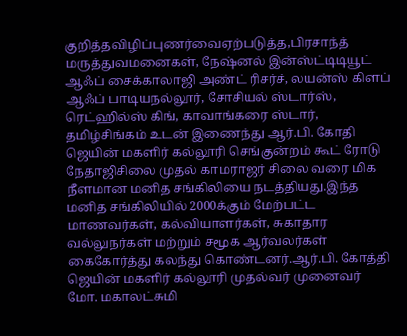குறித்தவிழிப்புணர்வைஏற்படுத்த,பிரசாந்த்  மருத்துவமனைகள், நேஷ்னல் இன்ஸ்ட்டிடியூட் ஆஃப் சைக்காலாஜி அண்ட் ரிசர்ச், லயன்ஸ் கிளப் ஆஃப் பாடியநல்லூர், சோசியல் ஸ்டார்ஸ், ரெட்ஹில்ஸ் கிங், காவாங்கரை ஸ்டார், தமிழ்சிங்கம் உடன் இணைந்து ஆர்.பி. கோதி ஜெயின் மகளிர் கல்லூரி செங்குன்றம் கூட் ரோடு நேதாஜிசிலை முதல் காமராஜர் சிலை வரை மிக நீளமான மனித சங்கிலியை நடத்தியது.இந்த மனித சங்கிலியில் 2000க்கும் மேற்பட்ட மாணவர்கள், கல்வியாளர்கள், சுகாதார வல்லுநர்கள் மற்றும் சமூக ஆர்வலர்கள் கைகோர்த்து கலந்து கொண்டனர்.ஆர்.பி. கோத்தி ஜெயின் மகளிர் கல்லூரி முதல்வர் முனைவர் மோ. மகாலட்சுமி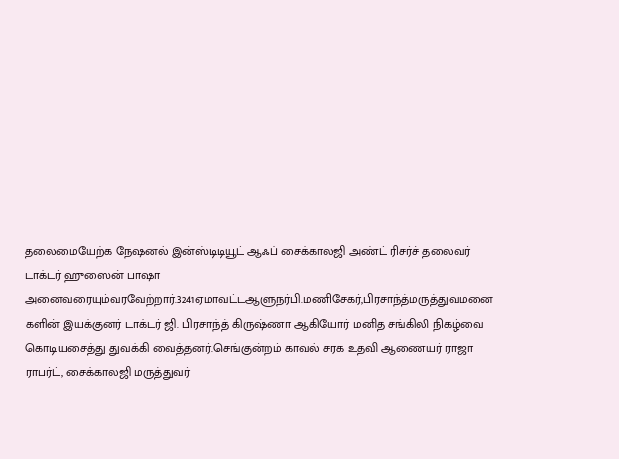தலைமையேற்க நேஷனல் இன்ஸ்டிடியூட் ஆஃப் சைக்காலஜி அண்ட் ரிசர்ச் தலைவர் டாக்டர் ஹுஸைன் பாஷா அனைவரையும்வரவேற்றார்.3241ஏமாவட்டஆளுநர்பி.மணிசேகர்,பிரசாந்த்மருத்துவமனை   களின் இயக்குனர் டாக்டர் ஜி. பிரசாந்த் கிருஷ்ணா ஆகியோர் மனித சங்கிலி நிகழ்வை கொடியசைத்து துவக்கி வைத்தனர்.செங்குன்றம் காவல் சரக உதவி ஆணையர் ராஜா ராபர்ட், சைக்காலஜி மருத்துவர்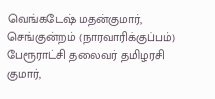வெங்கடேஷ் மதன்குமார், செங்குன்றம் (நாரவாரிக்குப்பம்) பேரூராட்சி தலைவர் தமிழரசி குமார்,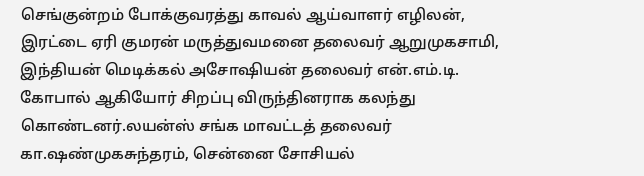செங்குன்றம் போக்குவரத்து காவல் ஆய்வாளர் எழிலன், இரட்டை ஏரி குமரன் மருத்துவமனை தலைவர் ஆறுமுகசாமி, இந்தியன் மெடிக்கல் அசோஷியன் தலைவர் என்.எம்.டி. கோபால் ஆகியோர் சிறப்பு விருந்தினராக கலந்து கொண்டனர்.லயன்ஸ் சங்க மாவட்டத் தலைவர் கா.ஷண்முகசுந்தரம், சென்னை சோசியல்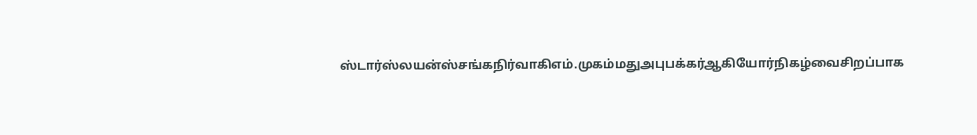ஸ்டார்ஸ்லயன்ஸ்சங்கநிர்வாகிஎம்.முகம்மதுஅபுபக்கர்ஆகியோர்நிகழ்வைசிறப்பாக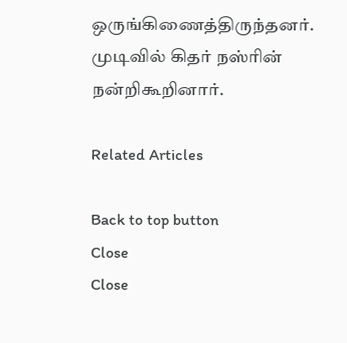ஒருங்கிணைத்திருந்தனர்.  முடிவில் கிதர் நஸ்ரின் நன்றிகூறினார்.

Related Articles

Back to top button
Close
Close